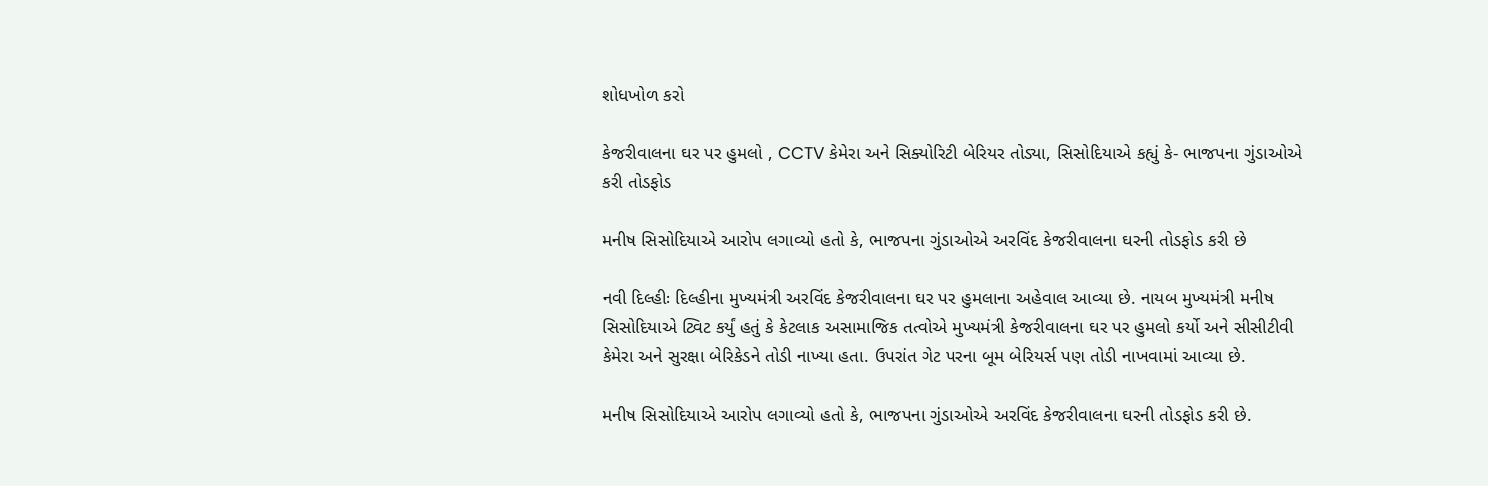શોધખોળ કરો

કેજરીવાલના ઘર પર હુમલો , CCTV કેમેરા અને સિક્યોરિટી બેરિયર તોડ્યા, સિસોદિયાએ કહ્યું કે- ભાજપના ગુંડાઓએ કરી તોડફોડ

મનીષ સિસોદિયાએ આરોપ લગાવ્યો હતો કે, ભાજપના ગુંડાઓએ અરવિંદ કેજરીવાલના ઘરની તોડફોડ કરી છે

નવી દિલ્હીઃ દિલ્હીના મુખ્યમંત્રી અરવિંદ કેજરીવાલના ઘર પર હુમલાના અહેવાલ આવ્યા છે. નાયબ મુખ્યમંત્રી મનીષ સિસોદિયાએ ટ્વિટ કર્યું હતું કે કેટલાક અસામાજિક તત્વોએ મુખ્યમંત્રી કેજરીવાલના ઘર પર હુમલો કર્યો અને સીસીટીવી કેમેરા અને સુરક્ષા બેરિકેડને તોડી નાખ્યા હતા. ઉપરાંત ગેટ પરના બૂમ બેરિયર્સ પણ તોડી નાખવામાં આવ્યા છે.

મનીષ સિસોદિયાએ આરોપ લગાવ્યો હતો કે, ભાજપના ગુંડાઓએ અરવિંદ કેજરીવાલના ઘરની તોડફોડ કરી છે.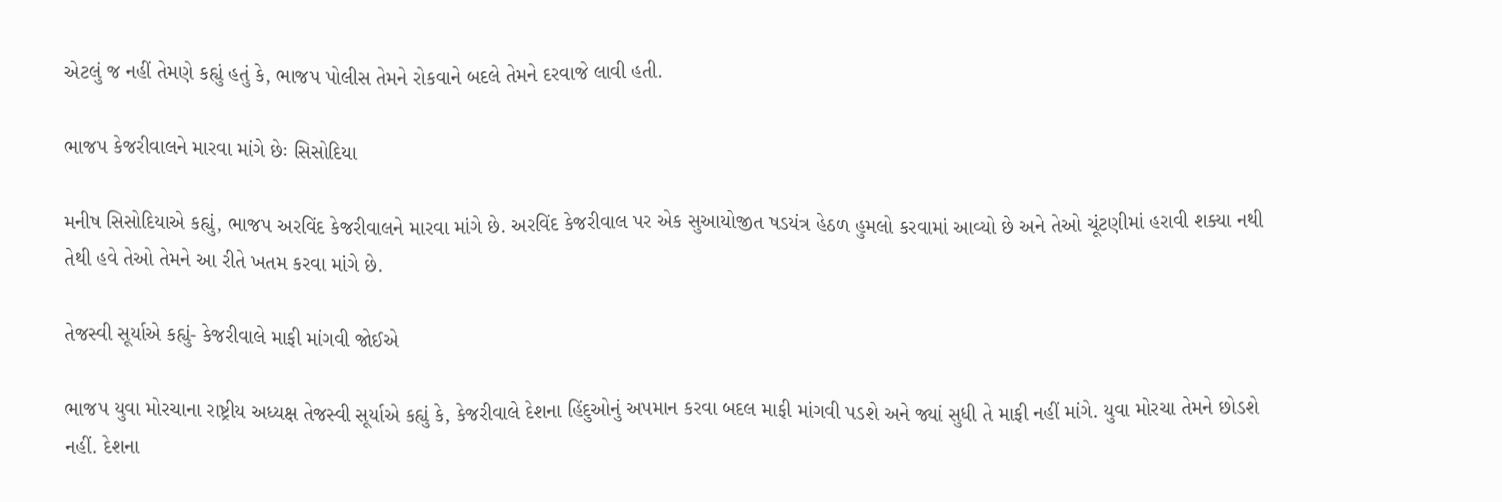એટલું જ નહીં તેમણે કહ્યું હતું કે, ભાજપ પોલીસ તેમને રોકવાને બદલે તેમને દરવાજે લાવી હતી.

ભાજપ કેજરીવાલને મારવા માંગે છેઃ સિસોદિયા

મનીષ સિસોદિયાએ કહ્યું, ભાજપ અરવિંદ કેજરીવાલને મારવા માંગે છે. અરવિંદ કેજરીવાલ પર એક સુઆયોજીત ષડયંત્ર હેઠળ હુમલો કરવામાં આવ્યો છે અને તેઓ ચૂંટણીમાં હરાવી શક્યા નથી તેથી હવે તેઓ તેમને આ રીતે ખતમ કરવા માંગે છે.

તેજસ્વી સૂર્યાએ કહ્યું- કેજરીવાલે માફી માંગવી જોઈએ

ભાજપ યુવા મોરચાના રાષ્ટ્રીય અધ્યક્ષ તેજસ્વી સૂર્યાએ કહ્યું કે, કેજરીવાલે દેશના હિંદુઓનું અપમાન કરવા બદલ માફી માંગવી પડશે અને જ્યાં સુધી તે માફી નહીં માંગે. યુવા મોરચા તેમને છોડશે નહીં. દેશના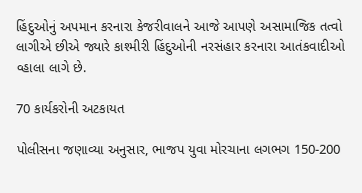હિંદુઓનું અપમાન કરનારા કેજરીવાલને આજે આપણે અસામાજિક તત્વો લાગીએ છીએ જ્યારે કાશ્મીરી હિંદુઓની નરસંહાર કરનારા આતંકવાદીઓ વ્હાલા લાગે છે.

70 કાર્યકરોની અટકાયત

પોલીસના જણાવ્યા અનુસાર, ભાજપ યુવા મોરચાના લગભગ 150-200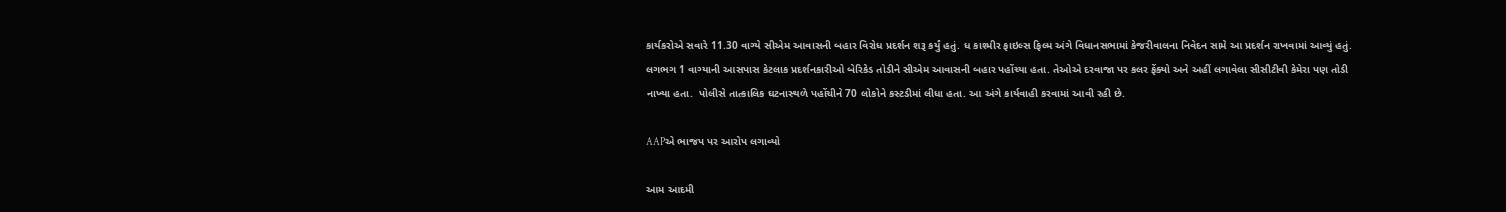કાર્યકરોએ સવારે 11.30 વાગ્યે સીએમ આવાસની બહાર વિરોધ પ્રદર્શન શરૂ કર્યું હતું. ધ કાશ્મીર ફાઇલ્સ ફિલ્મ અંગે વિધાનસભામાં કેજરીવાલના નિવેદન સામે આ પ્રદર્શન રાખવામાં આવ્યું હતું. લગભગ 1 વાગ્યાની આસપાસ કેટલાક પ્રદર્શનકારીઓ બેરિકેડ તોડીને સીએમ આવાસની બહાર પહોંચ્યા હતા. તેઓએ દરવાજા પર કલર ફેંક્યો અને અહીં લગાવેલા સીસીટીવી કેમેરા પણ તોડી નાખ્યા હતા.  પોલીસે તાત્કાલિક ઘટનાસ્થળે પહોંચીને 70 લોકોને કસ્ટડીમાં લીધા હતા. આ અંગે કાર્યવાહી કરવામાં આવી રહી છે.

AAPએ ભાજપ પર આરોપ લગાવ્યો

આમ આદમી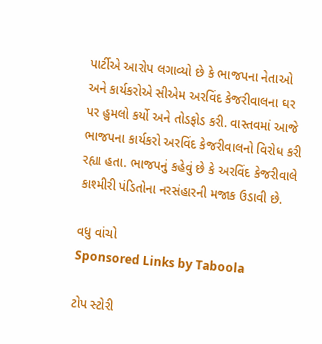પાર્ટીએ આરોપ લગાવ્યો છે કે ભાજપના નેતાઓ અને કાર્યકરોએ સીએમ અરવિંદ કેજરીવાલના ઘર પર હુમલો કર્યો અને તોડફોડ કરી. વાસ્તવમાં આજે ભાજપના કાર્યકરો અરવિંદ કેજરીવાલનો વિરોધ કરી રહ્યા હતા. ભાજપનું કહેવું છે કે અરવિંદ કેજરીવાલે કાશ્મીરી પંડિતોના નરસંહારની મજાક ઉડાવી છે.

વધુ વાંચો
Sponsored Links by Taboola

ટોપ સ્ટોરી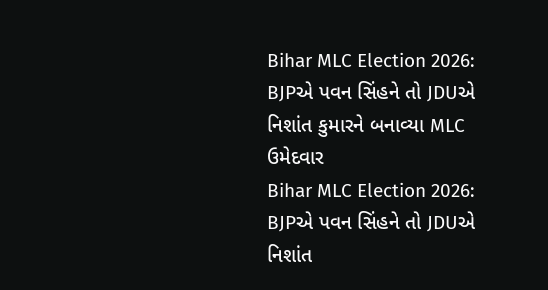Bihar MLC Election 2026: BJPએ પવન સિંહને તો JDUએ નિશાંત કુમારને બનાવ્યા MLC ઉમેદવાર
Bihar MLC Election 2026: BJPએ પવન સિંહને તો JDUએ નિશાંત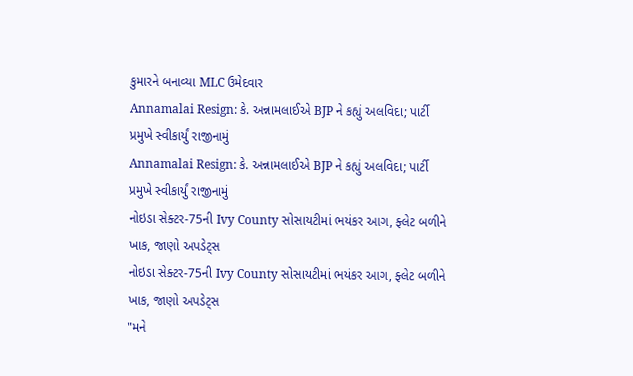કુમારને બનાવ્યા MLC ઉમેદવાર
Annamalai Resign: કે. અન્નામલાઈએ BJP ને કહ્યું અલવિદા; પાર્ટી પ્રમુખે સ્વીકાર્યું રાજીનામું
Annamalai Resign: કે. અન્નામલાઈએ BJP ને કહ્યું અલવિદા; પાર્ટી પ્રમુખે સ્વીકાર્યું રાજીનામું
નોઇડા સેક્ટર-75ની Ivy County સોસાયટીમાં ભયંકર આગ, ફ્લેટ બળીને ખાક, જાણો અપડેટ્સ
નોઇડા સેક્ટર-75ની Ivy County સોસાયટીમાં ભયંકર આગ, ફ્લેટ બળીને ખાક, જાણો અપડેટ્સ
"મને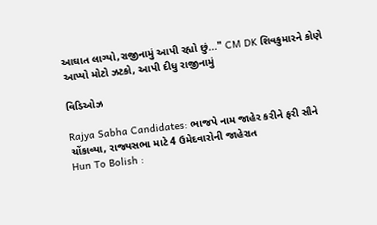આઘાત લાગ્યો,રાજીનામું આપી રહ્યો છું..." CM DK શિવકુમારને કોણે આપ્યો મોટો ઝટકો, આપી દીધુ રાજીનામું

વિડિઓઝ

Rajya Sabha Candidates: ભાજપે નામ જાહેર કરીને ફરી સૌને ચોંકાવ્યા, રાજ્યસભા માટે 4 ઉમેદવારોની જાહેરાત
Hun To Bolish :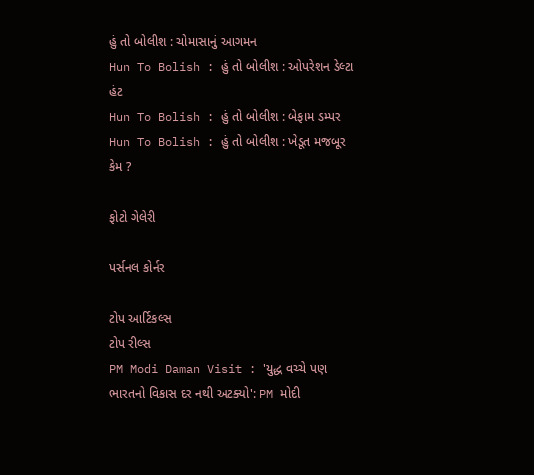હું તો બોલીશ : ચોમાસાનું આગમન
Hun To Bolish : હું તો બોલીશ : ઓપરેશન ડેલ્ટા હંટ
Hun To Bolish : હું તો બોલીશ : બેફામ ડમ્પર
Hun To Bolish : હું તો બોલીશ : ખેડૂત મજબૂર કેમ ?

ફોટો ગેલેરી

પર્સનલ કોર્નર

ટોપ આર્ટિકલ્સ
ટોપ રીલ્સ
PM Modi Daman Visit : 'યુદ્ધ વચ્ચે પણ ભારતનો વિકાસ દર નથી અટક્યો': PM મોદી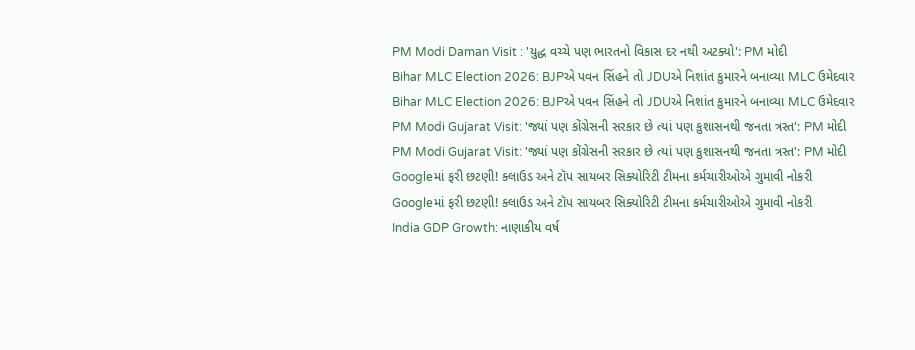PM Modi Daman Visit : 'યુદ્ધ વચ્ચે પણ ભારતનો વિકાસ દર નથી અટક્યો': PM મોદી
Bihar MLC Election 2026: BJPએ પવન સિંહને તો JDUએ નિશાંત કુમારને બનાવ્યા MLC ઉમેદવાર
Bihar MLC Election 2026: BJPએ પવન સિંહને તો JDUએ નિશાંત કુમારને બનાવ્યા MLC ઉમેદવાર
PM Modi Gujarat Visit: 'જ્યાં પણ કોંગ્રેસની સરકાર છે ત્યાં પણ કુશાસનથી જનતા ત્રસ્ત': PM મોદી
PM Modi Gujarat Visit: 'જ્યાં પણ કોંગ્રેસની સરકાર છે ત્યાં પણ કુશાસનથી જનતા ત્રસ્ત': PM મોદી
Googleમાં ફરી છટણી! ક્લાઉડ અને ટૉપ સાયબર સિક્યોરિટી ટીમના કર્મચારીઓએ ગુમાવી નોકરી
Googleમાં ફરી છટણી! ક્લાઉડ અને ટૉપ સાયબર સિક્યોરિટી ટીમના કર્મચારીઓએ ગુમાવી નોકરી
India GDP Growth: નાણાકીય વર્ષ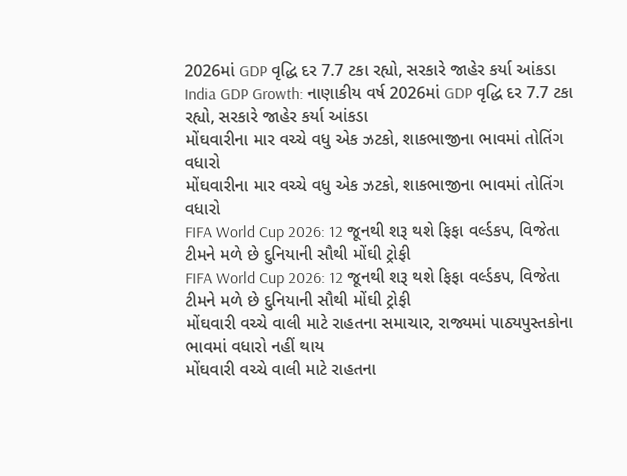2026માં GDP વૃદ્ધિ દર 7.7 ટકા રહ્યો, સરકારે જાહેર કર્યા આંકડા
India GDP Growth: નાણાકીય વર્ષ 2026માં GDP વૃદ્ધિ દર 7.7 ટકા રહ્યો, સરકારે જાહેર કર્યા આંકડા
મોંઘવારીના માર વચ્ચે વધુ એક ઝટકો, શાકભાજીના ભાવમાં તોતિંગ વધારો
મોંઘવારીના માર વચ્ચે વધુ એક ઝટકો, શાકભાજીના ભાવમાં તોતિંગ વધારો
FIFA World Cup 2026: 12 જૂનથી શરૂ થશે ફિફા વર્લ્ડકપ, વિજેતા ટીમને મળે છે દુનિયાની સૌથી મોંઘી ટ્રોફી
FIFA World Cup 2026: 12 જૂનથી શરૂ થશે ફિફા વર્લ્ડકપ, વિજેતા ટીમને મળે છે દુનિયાની સૌથી મોંઘી ટ્રોફી
મોંઘવારી વચ્ચે વાલી માટે રાહતના સમાચાર, રાજ્યમાં પાઠ્યપુસ્તકોના ભાવમાં વધારો નહીં થાય
મોંઘવારી વચ્ચે વાલી માટે રાહતના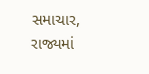સમાચાર, રાજ્યમાં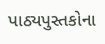પાઠ્યપુસ્તકોના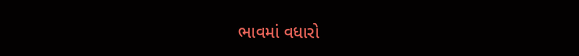ભાવમાં વધારો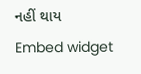નહીં થાય
Embed widget